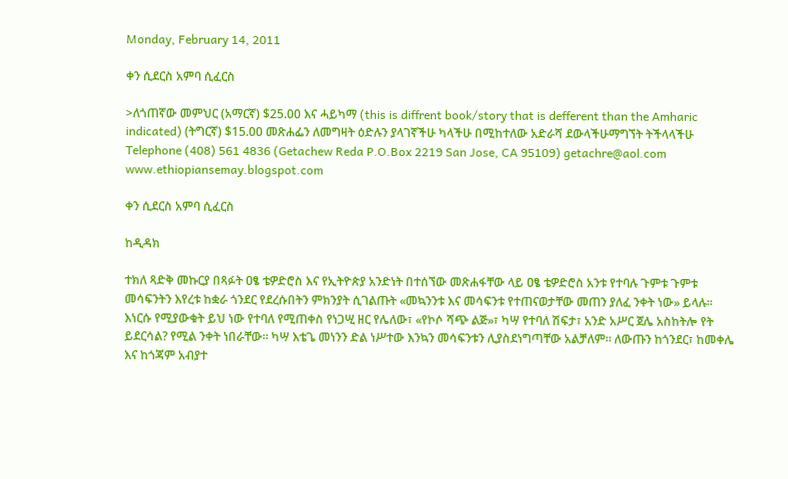Monday, February 14, 2011

ቀን ሲደርስ አምባ ሲፈርስ

>ለጎጠኛው መምህር (አማርኛ) $25.00 እና ሓይካማ (this is diffrent book/story that is defferent than the Amharic indicated) (ትግርኛ) $15.00 መጽሐፌን ለመግዛት ዕድሉን ያላገኛችሁ ካላችሁ በሚከተለው አድራሻ ደውላችሁማግኘት ትችላላችሁ Telephone (408) 561 4836 (Getachew Reda P.O.Box 2219 San Jose, CA 95109) getachre@aol.com www.ethiopiansemay.blogspot.com

ቀን ሲደርስ አምባ ሲፈርስ

ከዲዳክ

ተክለ ጻድቅ መኩርያ በጻፉት ዐፄ ቴዎድሮስ እና የኢትዮጵያ አንድነት በተሰኘው መጽሐፋቸው ላይ ዐፄ ቴዎድሮስ አንቱ የተባሉ ጉምቱ ጉምቱ መሳፍንትን እየረቱ ከቋራ ጎንደር የደረሱበትን ምክንያት ሲገልጡት «መኳንንቱ እና መሳፍንቱ የተጠናወታቸው መጠን ያለፈ ንቀት ነው» ይላሉ፡፡ እነርሱ የሚያውቁት ይህ ነው የተባለ የሚጠቀስ የነጋሢ ዘር የሌለው፣ «የኮሶ ሻጭ ልጅ»፣ ካሣ የተባለ ሽፍታ፣ አንድ አሥር ጀሌ አስከትሎ የት ይደርሳል? የሚል ንቀት ነበራቸው፡፡ ካሣ እቴጌ መነንን ድል ነሥተው እንኳን መሳፍንቱን ሊያስደነግጣቸው አልቻለም፡፡ ለውጡን ከጎንደር፣ ከመቀሌ እና ከጎጃም አብያተ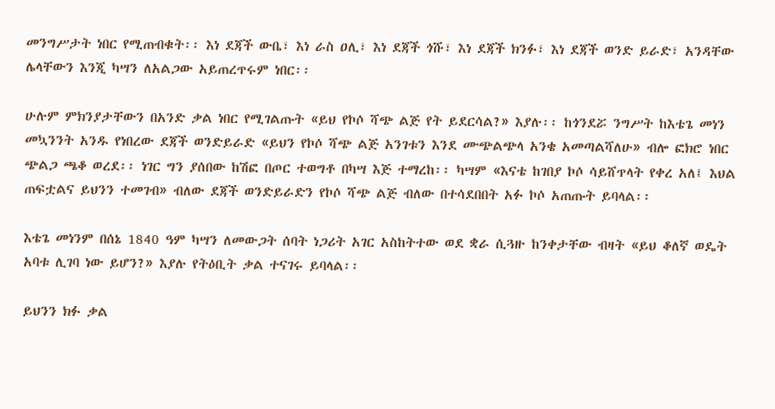መንግሥታት ነበር የሚጠብቁት፡፡ እነ ደጃች ውቤ፣ እነ ራስ ዐሊ፣ እነ ደጃች ጎሹ፣ እነ ደጃች ክንፉ፣ እነ ደጃች ወንድ ይራድ፣ አንዳቸው ሌላቸውን እንጂ ካሣን ለአልጋው አይጠረጥሩም ነበር፡፡

ሁሉም ምክንያታቸውን በአንድ ቃል ነበር የሚገልጡት «ይህ የኮሶ ሻጭ ልጅ የት ይደርሳል?» እያሉ፡፡ ከጎንደሯ ንግሥት ከእቴጌ መነን መኳንንት አንዱ የነበረው ደጃች ወንድይራድ «ይህን የኮሶ ሻጭ ልጅ አንገቱን እንደ ሙጭልጭላ አንቄ አመጣልሻለሁ» ብሎ ፎክሮ ነበር ጭልጋ ጫቆ ወረደ፡፡ ነገር ግን ያሰበው ከሽፎ በጦር ተወግቶ በካሣ እጅ ተማረከ፡፡ ካሣም «እናቴ ከገበያ ኮሶ ሳይሸጥላት የቀረ አለ፤ እህል ጠፍቷልና ይህንን ተመገብ» ብለው ደጃች ወንድይራድን የኮሶ ሻጭ ልጅ ብለው በተሳደበበት አፉ ኮሶ አጠጡት ይባላል፡፡

እቴጌ መነንም በሰኔ 1840 ዓም ካሣን ለመውጋት ሰባት ነጋሪት አገር አስከትተው ወደ ቋራ ሲጓዙ ከንቀታቸው ብዛት «ይህ ቆለኛ ወዴት አባቱ ሊገባ ነው ይሆን?» እያሉ የትዕቢት ቃል ተናገሩ ይባላል፡፡

ይህንን ክፉ ቃል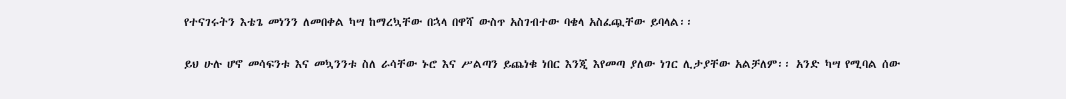የተናገሩትን እቴጌ መነንን ለመበቀል ካሣ ከማረኳቸው በኋላ በዋሻ ውስጥ አስገብተው ባቄላ አስፈጯቸው ይባላል፡፡

ይህ ሁሉ ሆኖ መሳፍንቱ እና መኳንንቱ ስለ ራሳቸው ኑሮ እና ሥልጣን ይጨነቁ ነበር እንጂ እየመጣ ያለው ነገር ሊታያቸው አልቻለም፡፡ አንድ ካሣ የሚባል ሰው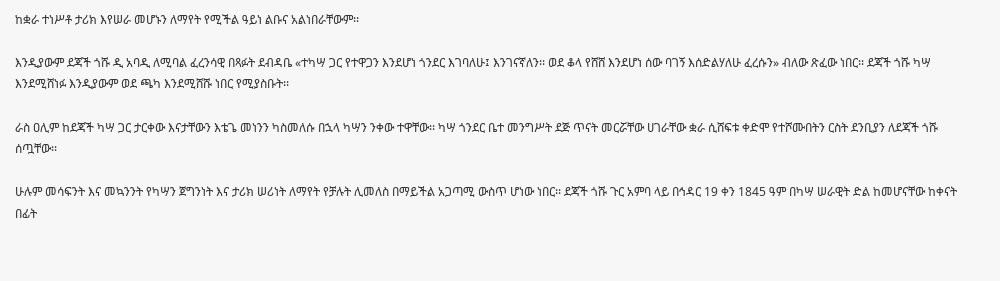ከቋራ ተነሥቶ ታሪክ እየሠራ መሆኑን ለማየት የሚችል ዓይነ ልቡና አልነበራቸውም፡፡

እንዲያውም ደጃች ጎሹ ዲ አባዲ ለሚባል ፈረንሳዊ በጻፉት ደብዳቤ «ተካሣ ጋር የተዋጋን እንደሆነ ጎንደር እገባለሁ፤ እንገናኛለን፡፡ ወደ ቆላ የሸሸ እንደሆነ ሰው ባገኝ እሰድልሃለሁ ፈረሱን» ብለው ጽፈው ነበር፡፡ ደጃች ጎሹ ካሣ እንደሚሸነፉ እንዲያውም ወደ ጫካ እንደሚሸሹ ነበር የሚያስቡት፡፡

ራስ ዐሊም ከደጃች ካሣ ጋር ታርቀው እናታቸውን እቴጌ መነንን ካስመለሱ በኋላ ካሣን ንቀው ተዋቸው፡፡ ካሣ ጎንደር ቤተ መንግሥት ደጅ ጥናት መርሯቸው ሀገራቸው ቋራ ሲሸፍቱ ቀድሞ የተሾሙበትን ርስት ደንቢያን ለደጃች ጎሹ ሰጧቸው፡፡

ሁሉም መሳፍንት እና መኳንንት የካሣን ጀግንነት እና ታሪክ ሠሪነት ለማየት የቻሉት ሊመለስ በማይችል አጋጣሚ ውስጥ ሆነው ነበር፡፡ ደጃች ጎሹ ጉር አምባ ላይ በኅዳር 19 ቀን 1845 ዓም በካሣ ሠራዊት ድል ከመሆናቸው ከቀናት በፊት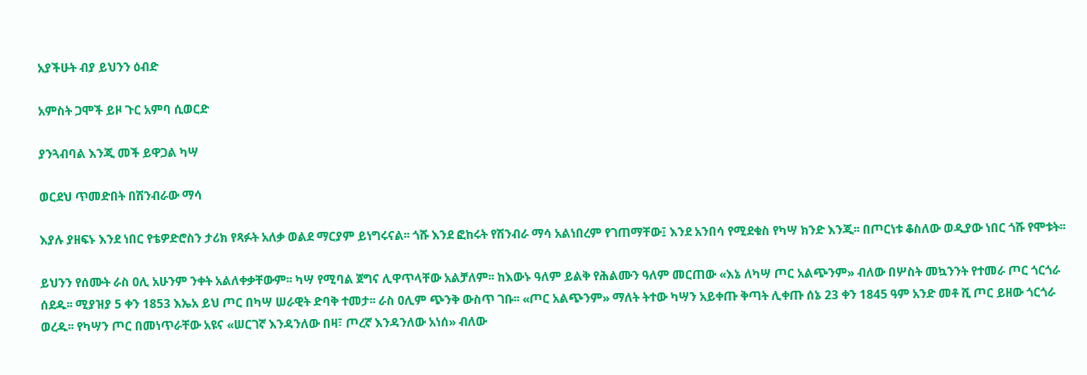አያችሁት ብያ ይህንን ዕብድ

አምስት ጋሞች ይዞ ጉር አምባ ሲወርድ

ያንጓብባል እንጂ መች ይዋጋል ካሣ

ወርደህ ጥመድበት በሽንብራው ማሳ

እያሉ ያዘፍኑ እንደ ነበር የቴዎድሮስን ታሪክ የጻፉት አለቃ ወልደ ማርያም ይነግሩናል፡፡ ጎሹ እንደ ፎከሩት የሽንብራ ማሳ አልነበረም የገጠማቸው፤ እንደ አንበሳ የሚደቁስ የካሣ ክንድ እንጂ፡፡ በጦርነቱ ቆስለው ወዲያው ነበር ጎሹ የሞቱት፡፡

ይህንን የሰሙት ራስ ዐሊ አሁንም ንቀት አልለቀቃቸውም፡፡ ካሣ የሚባል ጀግና ሊዋጥላቸው አልቻለም፡፡ ከእውኑ ዓለም ይልቅ የሕልሙን ዓለም መርጠው «እኔ ለካሣ ጦር አልጭንም» ብለው በሦስት መኳንንት የተመራ ጦር ጎርጎራ ሰደዱ፡፡ ሚያዝያ 5 ቀን 1853 እኤአ ይህ ጦር በካሣ ሠራዊት ድባቅ ተመታ፡፡ ራስ ዐሊም ጭንቅ ውስጥ ገቡ፡፡ «ጦር አልጭንም» ማለት ትተው ካሣን አይቀጡ ቅጣት ሊቀጡ ሰኔ 23 ቀን 1845 ዓም አንድ መቶ ሺ ጦር ይዘው ጎርጎራ ወረዱ፡፡ የካሣን ጦር በመነጥራቸው አዩና «ሠርገኛ እንዳንለው በዛ፣ ጦረኛ እንዳንለው አነሰ» ብለው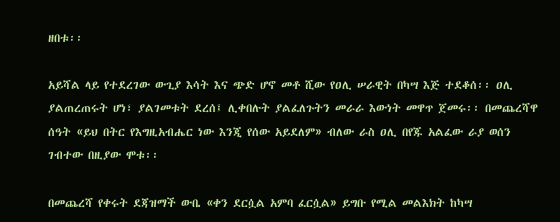ዘበቱ፡፡

አይሻል ላይ የተደረገው ውጊያ እሳት እና ጭድ ሆኖ መቶ ሺው የዐሊ ሠራዊት በካሣ እጅ ተደቆሰ፡፡ ዐሊ ያልጠረጠሩት ሆነ፣ ያልገመቱት ደረሰ፤ ሊቀበሉት ያልፈለጉትን መራራ እውነት መዋጥ ጀመሩ፡፡ በመጨረሻዋ ሰዓት «ይህ በትር የእግዚአብሔር ነው እንጂ የሰው አይደለም» ብለው ራስ ዐሊ በየጁ አልፈው ራያ ወሰን ገብተው በዚያው ሞቱ፡፡

በመጨረሻ የቀሩት ደጃዝማች ውቤ «ቀን ደርሷል አምባ ፈርሷል» ይግቡ የሚል መልእክት ከካሣ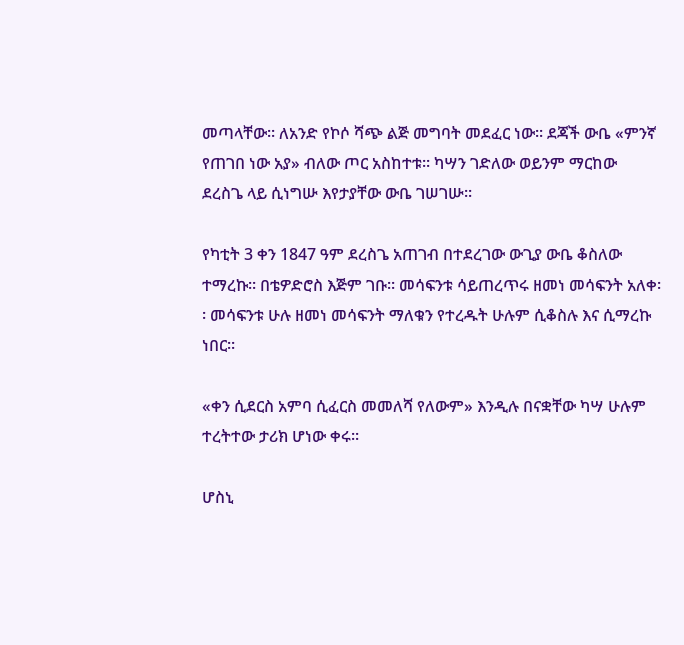መጣላቸው፡፡ ለአንድ የኮሶ ሻጭ ልጅ መግባት መደፈር ነው፡፡ ደጃች ውቤ «ምንኛ የጠገበ ነው አያ» ብለው ጦር አስከተቱ፡፡ ካሣን ገድለው ወይንም ማርከው ደረስጌ ላይ ሲነግሡ እየታያቸው ውቤ ገሠገሡ፡፡

የካቲት 3 ቀን 1847 ዓም ደረስጌ አጠገብ በተደረገው ውጊያ ውቤ ቆስለው ተማረኩ፡፡ በቴዎድሮስ እጅም ገቡ፡፡ መሳፍንቱ ሳይጠረጥሩ ዘመነ መሳፍንት አለቀ፡፡ መሳፍንቱ ሁሉ ዘመነ መሳፍንት ማለቁን የተረዱት ሁሉም ሲቆስሉ እና ሲማረኩ ነበር፡፡

«ቀን ሲደርስ አምባ ሲፈርስ መመለሻ የለውም» እንዲሉ በናቋቸው ካሣ ሁሉም ተረትተው ታሪክ ሆነው ቀሩ፡፡

ሆስኒ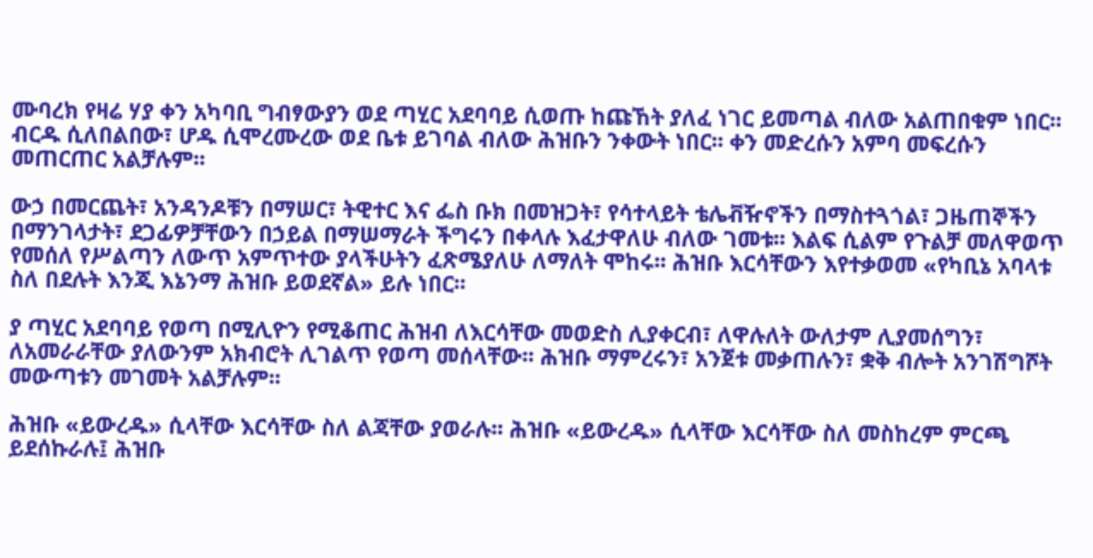ሙባረክ የዛሬ ሃያ ቀን አካባቢ ግብፃውያን ወደ ጣሂር አደባባይ ሲወጡ ከጩኸት ያለፈ ነገር ይመጣል ብለው አልጠበቁም ነበር፡፡ ብርዱ ሲለበልበው፣ ሆዱ ሲሞረሙረው ወደ ቤቱ ይገባል ብለው ሕዝቡን ንቀውት ነበር፡፡ ቀን መድረሱን አምባ መፍረሱን መጠርጠር አልቻሉም፡፡

ውኃ በመርጨት፣ አንዳንዶቹን በማሠር፣ ትዊተር እና ፌስ ቡክ በመዝጋት፣ የሳተላይት ቴሌቭዥኖችን በማስተጓጎል፣ ጋዜጠኞችን በማንገላታት፣ ደጋፊዎቻቸውን በኃይል በማሠማራት ችግሩን በቀላሉ እፈታዋለሁ ብለው ገመቱ፡፡ እልፍ ሲልም የጉልቻ መለዋወጥ የመሰለ የሥልጣን ለውጥ አምጥተው ያላችሁትን ፈጽሜያለሁ ለማለት ሞከሩ፡፡ ሕዝቡ እርሳቸውን እየተቃወመ «የካቢኔ አባላቱ ስለ በደሉት እንጂ እኔንማ ሕዝቡ ይወደኛል» ይሉ ነበር፡፡

ያ ጣሂር አደባባይ የወጣ በሚሊዮን የሚቆጠር ሕዝብ ለእርሳቸው መወድስ ሊያቀርብ፣ ለዋሉለት ውለታም ሊያመሰግን፣ ለአመራራቸው ያለውንም አክብሮት ሊገልጥ የወጣ መሰላቸው፡፡ ሕዝቡ ማምረሩን፣ አንጀቱ መቃጠሉን፣ ቋቅ ብሎት አንገሽግሾት መውጣቱን መገመት አልቻሉም፡፡

ሕዝቡ «ይውረዱ» ሲላቸው እርሳቸው ስለ ልጃቸው ያወራሉ፡፡ ሕዝቡ «ይውረዱ» ሲላቸው እርሳቸው ስለ መስከረም ምርጫ ይደሰኩራሉ፤ ሕዝቡ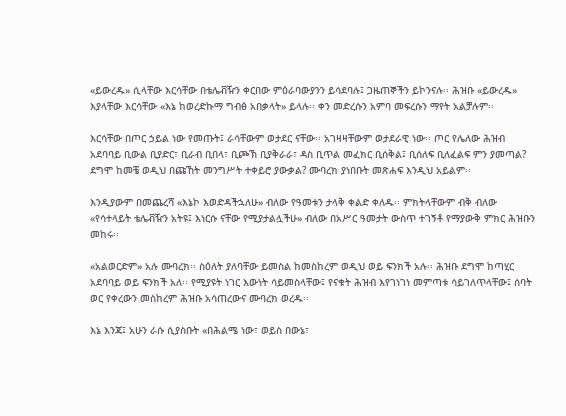«ይውረዱ» ሲላቸው እርሳቸው በቴሌቭዥን ቀርበው ምዕራባውያንን ይሳደባሉ፤ ጋዜጠኞችን ይኮንናሉ፡፡ ሕዝቡ «ይውረዱ» እያላቸው እርሳቸው «እኔ ከወረድኩማ ግብፅ አበቃላት» ይላሉ፡፡ ቀን መድረሱን አምባ መፍረሱን ማየት አልቻሉም፡፡

እርሳቸው በጦር ኃይል ነው የመጡት፤ ራሳቸውም ወታደር ናቸው፡፡ አገዛዛቸውም ወታደራዊ ነው፡፡ ጦር የሌለው ሕዝብ አደባባይ ቢውል ቢያድር፣ ቢራብ ቢበላ፣ ቢጮኽ ቢያቅራራ፣ ዳስ ቢጥል መፈክር ቢሰቅል፤ ቢሰለፍ ቢለፈልፍ ምን ያመጣል? ደግሞ ከመቼ ወዲህ በጩኸት መንግሥት ተቀይሮ ያውቃል? ሙባረክ ያነበቡት መጽሐፍ እንዲህ አይልም፡፡

እንዲያውም በመጨረሻ «እኔኮ እወድዳችኋለሁ» ብለው የዓመቱን ታላቅ ቀልድ ቀለዱ፡፡ ምክትላቸውም ብቅ ብለው «የሳተላይት ቴሌቭዥን አትዩ፤ እነርሱ ናቸው የሚያታልሏችሁ» ብለው በአሥር ዓመታት ውስጥ ተገኝቶ የማያውቅ ምክር ሕዝቡን መከሩ፡፡

«አልወርድም» አሉ ሙባረክ፡፡ ስዕለት ያለባቸው ይመስል ከመስከረም ወዲህ ወይ ፍንክች አሉ፡፡ ሕዝቡ ደግሞ ከጣሂር አደባባይ ወይ ፍንክች አለ፡፡ የሚያዩት ነገር እውነት ሳይመስላቸው፤ የናቁት ሕዝብ እየገነገነ መምጣቱ ሳይገለጥላቸው፤ ሰባት ወር የቀረውን መስከረም ሕዝቡ አሳጠረውና ሙባረክ ወረዱ፡፡

እኔ እንጃ፤ አሁን ራሱ ሲያስቡት «በሕልሜ ነው፣ ወይስ በውኔ፣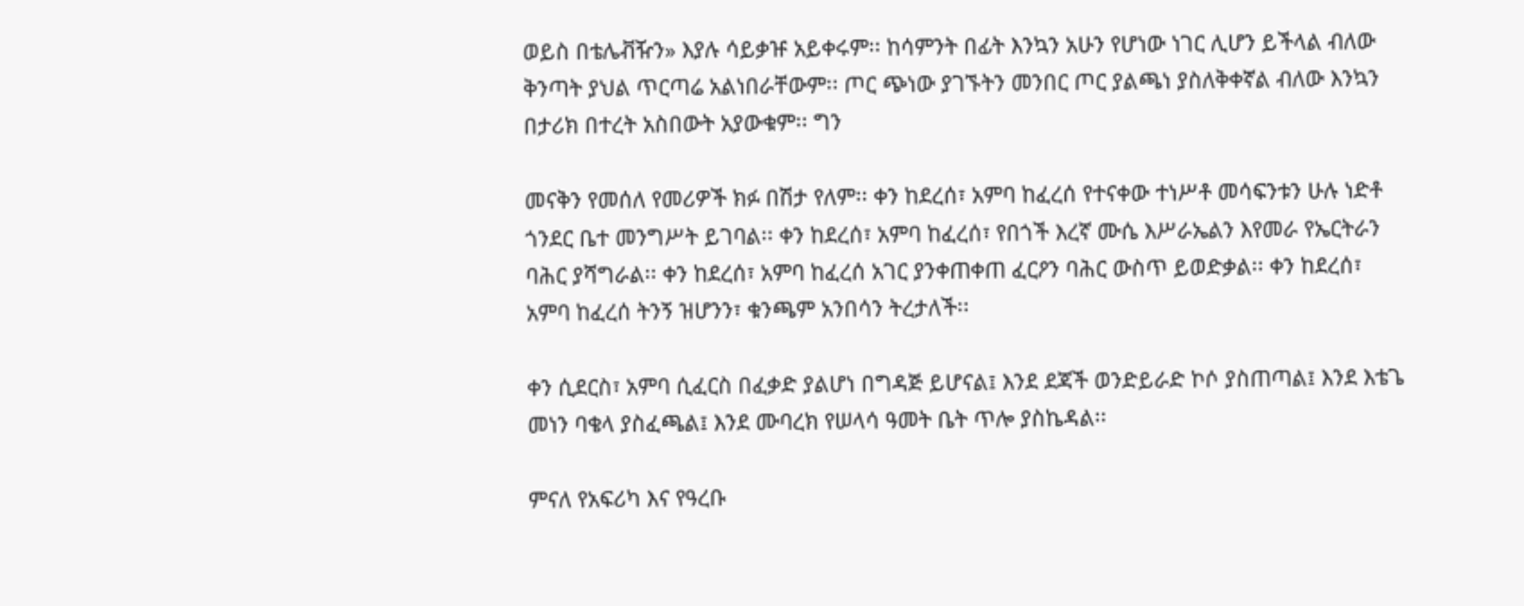ወይስ በቴሌቭዥን» እያሉ ሳይቃዡ አይቀሩም፡፡ ከሳምንት በፊት እንኳን አሁን የሆነው ነገር ሊሆን ይችላል ብለው ቅንጣት ያህል ጥርጣሬ አልነበራቸውም፡፡ ጦር ጭነው ያገኙትን መንበር ጦር ያልጫነ ያስለቅቀኛል ብለው እንኳን በታሪክ በተረት አስበውት አያውቁም፡፡ ግን

መናቅን የመሰለ የመሪዎች ክፉ በሽታ የለም፡፡ ቀን ከደረሰ፣ አምባ ከፈረሰ የተናቀው ተነሥቶ መሳፍንቱን ሁሉ ነድቶ ጎንደር ቤተ መንግሥት ይገባል፡፡ ቀን ከደረሰ፣ አምባ ከፈረሰ፣ የበጎች እረኛ ሙሴ እሥራኤልን እየመራ የኤርትራን ባሕር ያሻግራል፡፡ ቀን ከደረሰ፣ አምባ ከፈረሰ አገር ያንቀጠቀጠ ፈርዖን ባሕር ውስጥ ይወድቃል፡፡ ቀን ከደረሰ፣ አምባ ከፈረሰ ትንኝ ዝሆንን፣ ቁንጫም አንበሳን ትረታለች፡፡

ቀን ሲደርስ፣ አምባ ሲፈርስ በፈቃድ ያልሆነ በግዳጅ ይሆናል፤ እንደ ደጃች ወንድይራድ ኮሶ ያስጠጣል፤ እንደ እቴጌ መነን ባቄላ ያስፈጫል፤ እንደ ሙባረክ የሠላሳ ዓመት ቤት ጥሎ ያስኬዳል፡፡

ምናለ የአፍሪካ እና የዓረቡ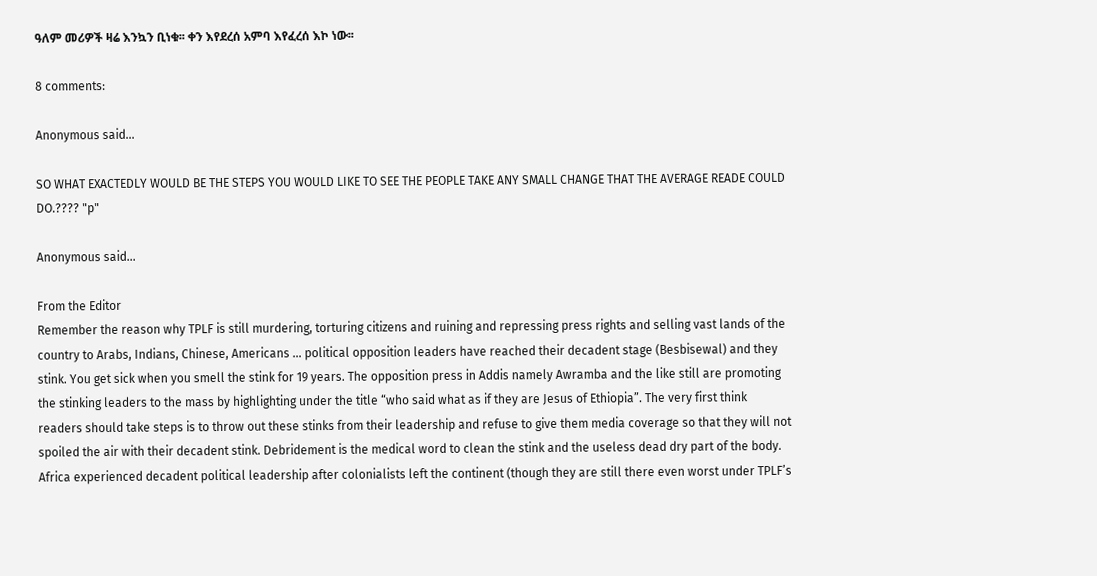ዓለም መሪዎች ዛሬ እንኳን ቢነቁ፡፡ ቀን እየደረሰ አምባ እየፈረሰ እኮ ነው፡፡

8 comments:

Anonymous said...

SO WHAT EXACTEDLY WOULD BE THE STEPS YOU WOULD LIKE TO SEE THE PEOPLE TAKE ANY SMALL CHANGE THAT THE AVERAGE READE COULD DO.???? "p"

Anonymous said...

From the Editor
Remember the reason why TPLF is still murdering, torturing citizens and ruining and repressing press rights and selling vast lands of the country to Arabs, Indians, Chinese, Americans … political opposition leaders have reached their decadent stage (Besbisewal) and they stink. You get sick when you smell the stink for 19 years. The opposition press in Addis namely Awramba and the like still are promoting the stinking leaders to the mass by highlighting under the title “who said what as if they are Jesus of Ethiopia”. The very first think readers should take steps is to throw out these stinks from their leadership and refuse to give them media coverage so that they will not spoiled the air with their decadent stink. Debridement is the medical word to clean the stink and the useless dead dry part of the body. Africa experienced decadent political leadership after colonialists left the continent (though they are still there even worst under TPLF’s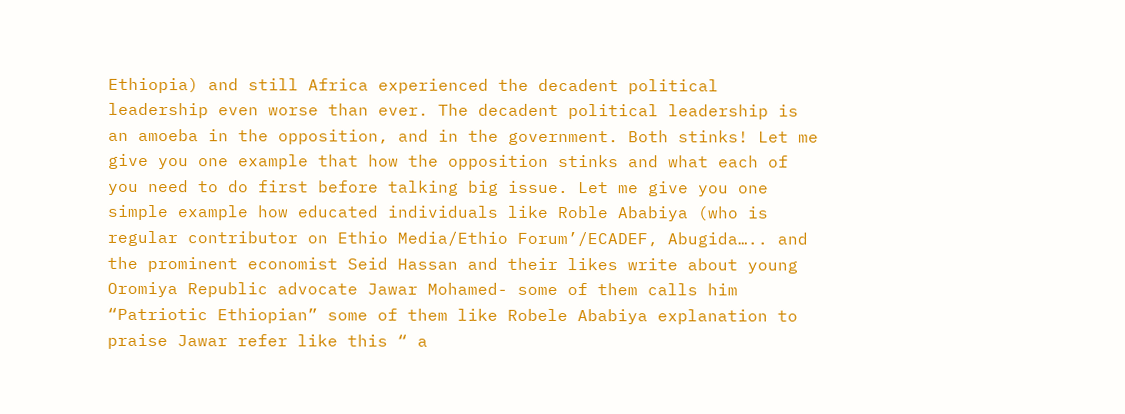Ethiopia) and still Africa experienced the decadent political leadership even worse than ever. The decadent political leadership is an amoeba in the opposition, and in the government. Both stinks! Let me give you one example that how the opposition stinks and what each of you need to do first before talking big issue. Let me give you one simple example how educated individuals like Roble Ababiya (who is regular contributor on Ethio Media/Ethio Forum’/ECADEF, Abugida….. and the prominent economist Seid Hassan and their likes write about young Oromiya Republic advocate Jawar Mohamed- some of them calls him “Patriotic Ethiopian” some of them like Robele Ababiya explanation to praise Jawar refer like this “ a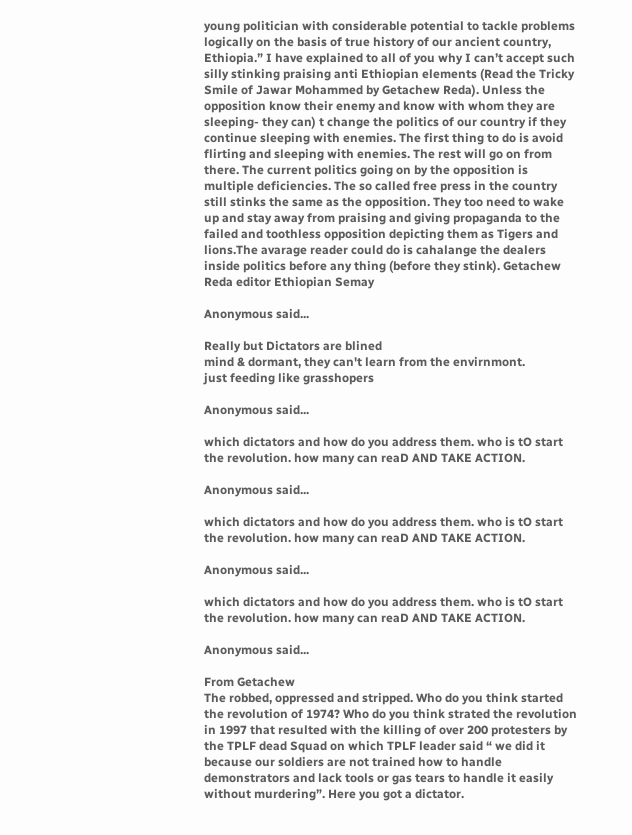young politician with considerable potential to tackle problems logically on the basis of true history of our ancient country, Ethiopia.” I have explained to all of you why I can’t accept such silly stinking praising anti Ethiopian elements (Read the Tricky Smile of Jawar Mohammed by Getachew Reda). Unless the opposition know their enemy and know with whom they are sleeping- they can) t change the politics of our country if they continue sleeping with enemies. The first thing to do is avoid flirting and sleeping with enemies. The rest will go on from there. The current politics going on by the opposition is multiple deficiencies. The so called free press in the country still stinks the same as the opposition. They too need to wake up and stay away from praising and giving propaganda to the failed and toothless opposition depicting them as Tigers and lions.The avarage reader could do is cahalange the dealers inside politics before any thing (before they stink). Getachew Reda editor Ethiopian Semay

Anonymous said...

Really but Dictators are blined
mind & dormant, they can't learn from the envirnmont.
just feeding like grasshopers

Anonymous said...

which dictators and how do you address them. who is tO start the revolution. how many can reaD AND TAKE ACTION.

Anonymous said...

which dictators and how do you address them. who is tO start the revolution. how many can reaD AND TAKE ACTION.

Anonymous said...

which dictators and how do you address them. who is tO start the revolution. how many can reaD AND TAKE ACTION.

Anonymous said...

From Getachew
The robbed, oppressed and stripped. Who do you think started the revolution of 1974? Who do you think strated the revolution in 1997 that resulted with the killing of over 200 protesters by the TPLF dead Squad on which TPLF leader said “ we did it because our soldiers are not trained how to handle demonstrators and lack tools or gas tears to handle it easily without murdering”. Here you got a dictator.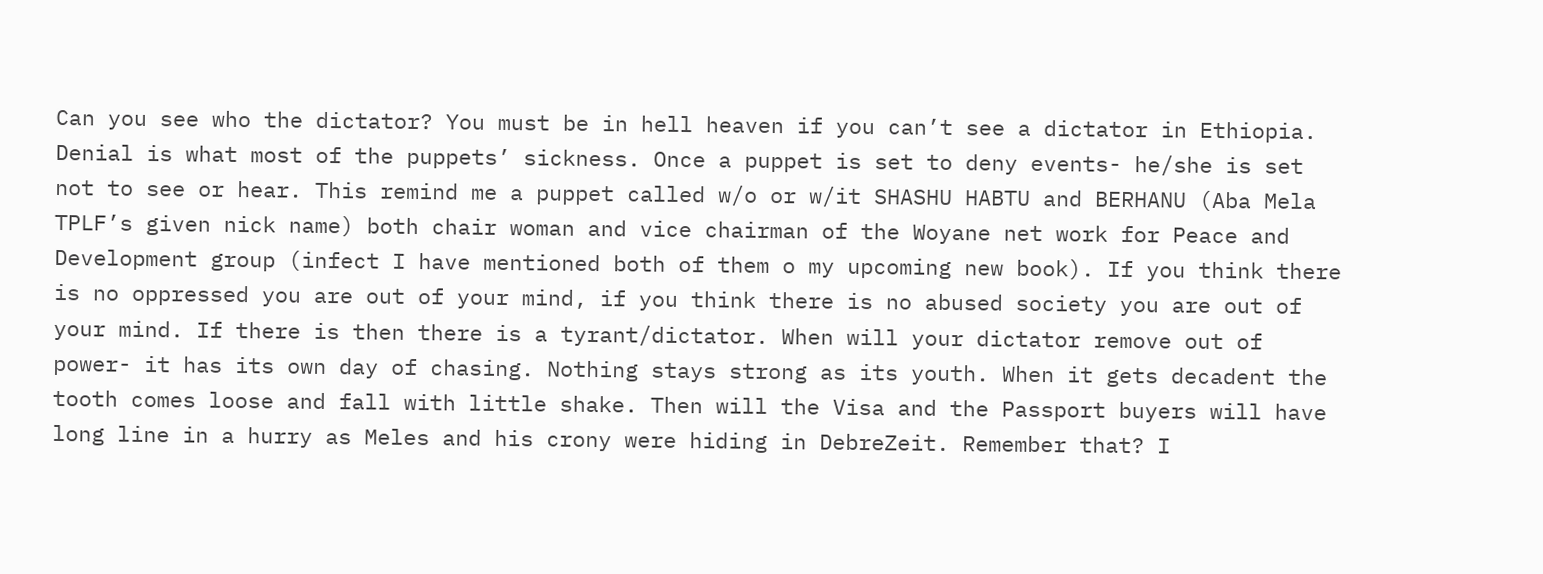Can you see who the dictator? You must be in hell heaven if you can’t see a dictator in Ethiopia. Denial is what most of the puppets’ sickness. Once a puppet is set to deny events- he/she is set not to see or hear. This remind me a puppet called w/o or w/it SHASHU HABTU and BERHANU (Aba Mela TPLF’s given nick name) both chair woman and vice chairman of the Woyane net work for Peace and Development group (infect I have mentioned both of them o my upcoming new book). If you think there is no oppressed you are out of your mind, if you think there is no abused society you are out of your mind. If there is then there is a tyrant/dictator. When will your dictator remove out of power- it has its own day of chasing. Nothing stays strong as its youth. When it gets decadent the tooth comes loose and fall with little shake. Then will the Visa and the Passport buyers will have long line in a hurry as Meles and his crony were hiding in DebreZeit. Remember that? I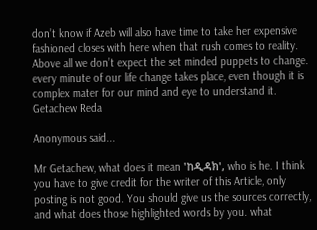don’t know if Azeb will also have time to take her expensive fashioned closes with here when that rush comes to reality. Above all we don’t expect the set minded puppets to change. every minute of our life change takes place, even though it is complex mater for our mind and eye to understand it. Getachew Reda

Anonymous said...

Mr Getachew, what does it mean 'ከዲዳክ', who is he. I think you have to give credit for the writer of this Article, only posting is not good. You should give us the sources correctly, and what does those highlighted words by you. what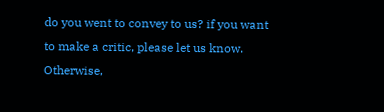do you went to convey to us? if you want to make a critic, please let us know. Otherwise,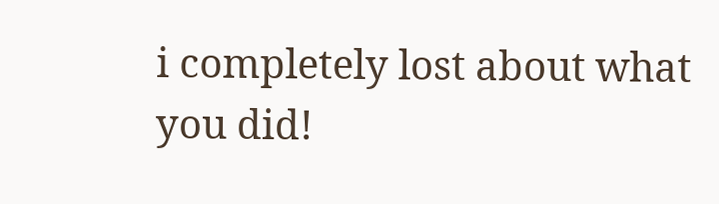i completely lost about what you did!